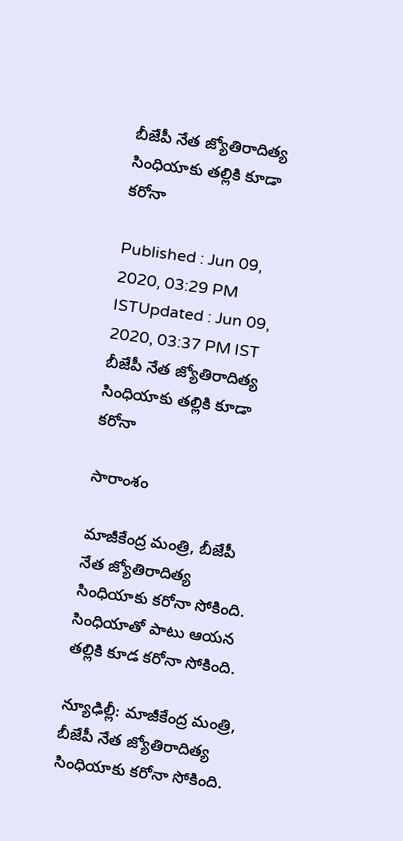బీజేపీ నేత జ్యోతిరాదిత్య సింధియాకు తల్లికి కూడా కరోనా

Published : Jun 09, 2020, 03:29 PM ISTUpdated : Jun 09, 2020, 03:37 PM IST
బీజేపీ నేత జ్యోతిరాదిత్య సింధియాకు తల్లికి కూడా కరోనా

సారాంశం

మాజీకేంద్ర మంత్రి, బీజేపీ నేత జ్యోతిరాదిత్య సింధియాకు కరోనా సోకింది. సింధియాతో పాటు ఆయన తల్లికి కూడ కరోనా సోకింది.

న్యూఢిల్లీ: మాజీకేంద్ర మంత్రి, బీజేపీ నేత జ్యోతిరాదిత్య సింధియాకు కరోనా సోకింది.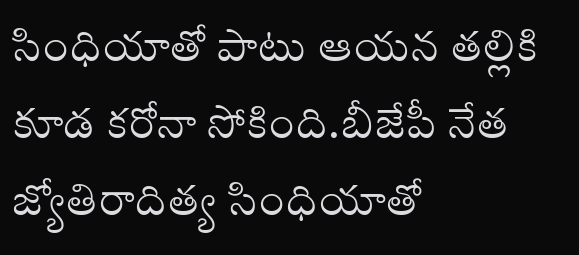సింధియాతో పాటు ఆయన తల్లికి కూడ కరోనా సోకింది.బీజేపీ నేత జ్యోతిరాదిత్య సింధియాతో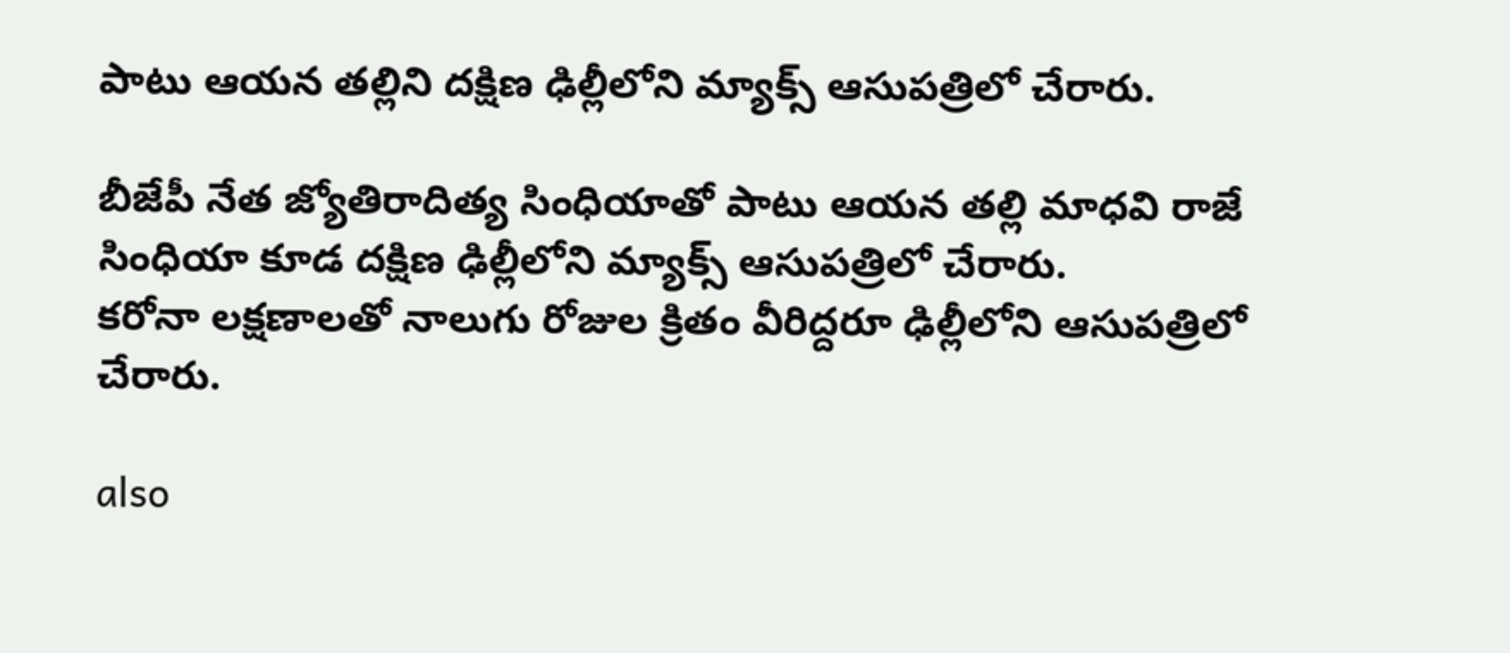పాటు ఆయన తల్లిని దక్షిణ ఢిల్లీలోని మ్యాక్స్ ఆసుపత్రిలో చేరారు.

బీజేపీ నేత జ్యోతిరాదిత్య సింధియాతో పాటు ఆయన తల్లి మాధవి రాజే సింధియా కూడ దక్షిణ ఢిల్లీలోని మ్యాక్స్ ఆసుపత్రిలో చేరారు.
కరోనా లక్షణాలతో నాలుగు రోజుల క్రితం వీరిద్దరూ ఢిల్లీలోని ఆసుపత్రిలో చేరారు.

also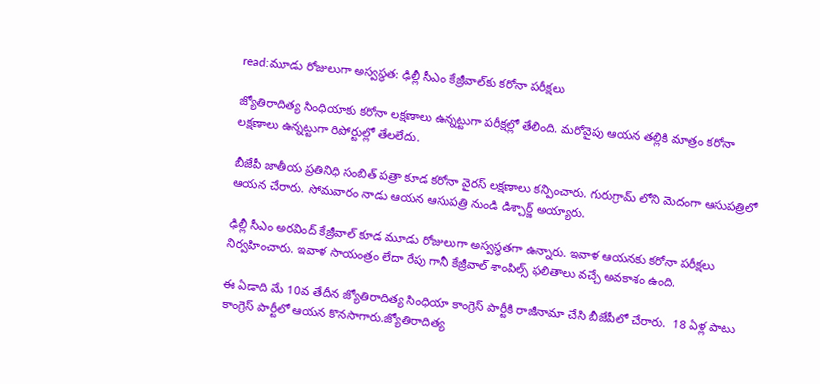read:మూడు రోజులుగా అస్వస్థత: ఢిల్లీ సీఎం కేజ్రీవాల్‌కు కరోనా పరీక్షలు

జ్యోతిరాదిత్య సింధియాకు కరోనా లక్షణాలు ఉన్నట్టుగా పరీక్షల్లో తేలింది. మరోవైపు ఆయన తల్లికి మాత్రం కరోనా లక్షణాలు ఉన్నట్టుగా రిపోర్టుల్లో తేలలేదు.

బీజేపీ జాతీయ ప్రతినిధి సంబిత్ పత్రా కూడ కరోనా వైరస్ లక్షణాలు కన్పించారు. గురుగ్రామ్ లోని మెదంగా ఆసుపత్రిలో ఆయన చేరారు. సోమవారం నాడు ఆయన ఆసుపత్రి నుండి డిశ్చార్జ్ అయ్యారు.

ఢిల్లీ సీఎం అరవింద్ కేజ్రీవాల్ కూడ మూడు రోజులుగా అస్వస్థతగా ఉన్నారు. ఇవాళ ఆయనకు కరోనా పరీక్షలు నిర్వహించారు. ఇవాళ సాయంత్రం లేదా రేపు గానీ కేజ్రీవాల్ శాంపిల్స్ ఫలితాలు వచ్చే అవకాశం ఉంది.

ఈ ఏడాది మే 10వ తేదీన జ్యోతిరాదిత్య సింధియా కాంగ్రెస్ పార్టీకి రాజీనామా చేసి బీజేపీలో చేరారు.  18 ఏళ్ల పాటు కాంగ్రెస్ పార్టీలో ఆయన కొనసాగారు.జ్యోతిరాదిత్య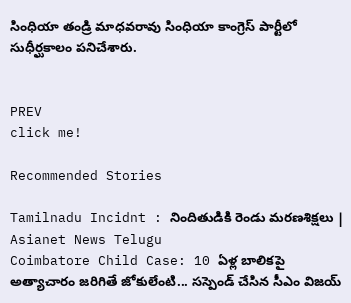సింధియా తండ్రి మాధవరావు సింధియా కాంగ్రెస్ పార్టీలో సుధీర్ఘకాలం పనిచేశారు.


PREV
click me!

Recommended Stories

Tamilnadu Incidnt : నిందితుడికి రెండు మరణశిక్షలు | Asianet News Telugu
Coimbatore Child Case: 10 ఏళ్ల బాలికపై అత్యాచారం జరిగితే జోకులేంటి... సస్పెండ్ చేసిన సీఎం విజయ్